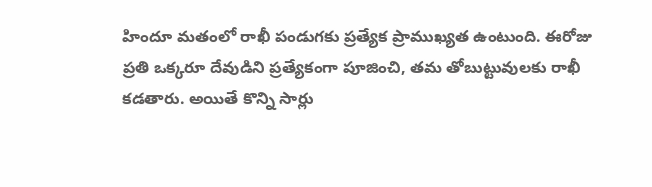హిందూ మతంలో రాఖీ పండుగకు ప్రత్యేక ప్రాముఖ్యత ఉంటుంది. ఈరోజు ప్రతి ఒక్కరూ దేవుడిని ప్రత్యేకంగా పూజించి, తమ తోబుట్టువులకు రాఖీ కడతారు. అయితే కొన్ని సార్లు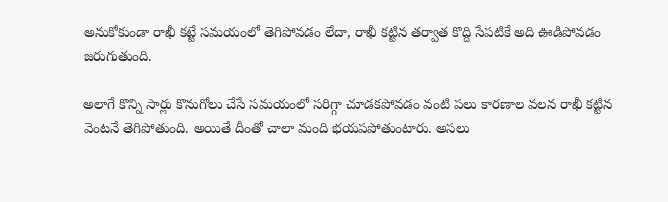అనుకోకుండా రాఖీ కట్టే సమయంలో తెగిపోవడం లేదా, రాఖీ కట్టిన తర్వాత కొద్ది సేపటికే అది ఊడిపోవడం జరుగుతుంది.

అలాగే కొన్ని సార్లు కొనుగోలు చేసే సమయంలో సరిగ్గా చూడకపోవడం వంటి పలు కారణాల వలన రాఖీ కట్టిన వెంటనే తెగిపోతుంది. అయితే దీంతో చాలా మంది భయపపోతుంటారు. అసలు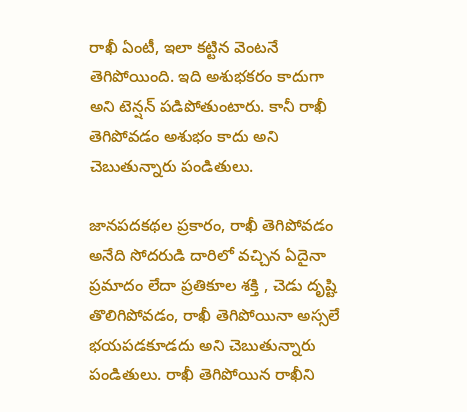రాఖీ ఏంటీ, ఇలా కట్టిన వెంటనే తెగిపోయింది. ఇది అశుభకరం కాదుగా అని టెన్షన్ పడిపోతుంటారు. కానీ రాఖీ తెగిపోవడం అశుభం కాదు అని చెబుతున్నారు పండితులు.

జానపదకథల ప్రకారం, రాఖీ తెగిపోవడం అనేది సోదరుడి దారిలో వచ్చిన ఏదైనా ప్రమాదం లేదా ప్రతికూల శక్తి , చెడు దృష్టి తొలిగిపోవడం, రాఖీ తెగిపోయినా అస్సలే భయపడకూడదు అని చెబుతున్నారు పండితులు. రాఖీ తెగిపోయిన రాఖీని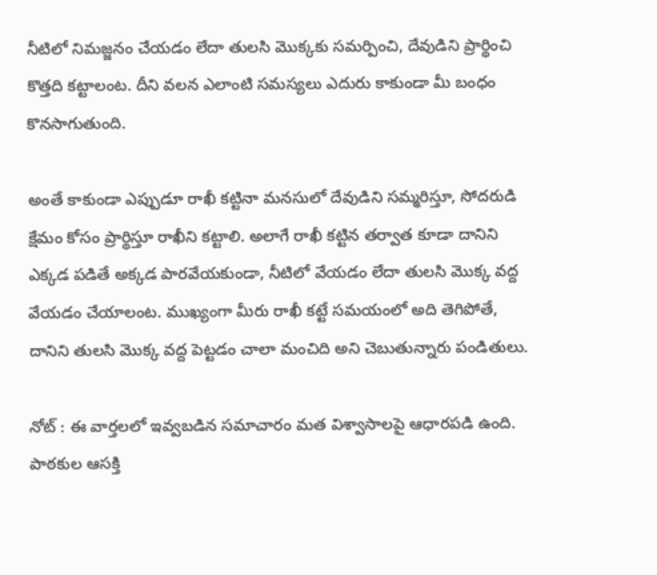నీటిలో నిమజ్జనం చేయడం లేదా తులసి మొక్కకు సమర్పించి, దేవుడిని ప్రార్థించి కొత్తది కట్టాలంట. దీని వలన ఎలాంటి సమస్యలు ఎదురు కాకుండా మీ బంధం కొనసాగుతుంది.

అంతే కాకుండా ఎప్పుడూ రాఖీ కట్టినా మనసులో దేవుడిని సమ్మరిస్తూ, సోదరుడి క్షేమం కోసం ప్రార్థిస్తూ రాఖీని కట్టాలి. అలాగే రాఖీ కట్టిన తర్వాత కూడా దానిని ఎక్కడ పడితే అక్కడ పారవేయకుండా, నీటిలో వేయడం లేదా తులసి మొక్క వద్ద వేయడం చేయాలంట. ముఖ్యంగా మీరు రాఖీ కట్టే సమయంలో అది తెగిపోతే, దానిని తులసి మొక్క వద్ద పెట్టడం చాలా మంచిది అని చెబుతున్నారు పండితులు.

నోట్ : ఈ వార్తలలో ఇవ్వబడిన సమాచారం మత విశ్వాసాలపై ఆధారపడి ఉంది. పాఠకుల ఆసక్తి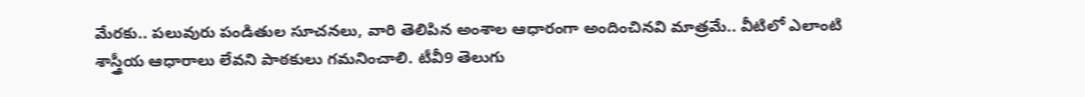మేరకు.. పలువురు పండితుల సూచనలు, వారి తెలిపిన అంశాల ఆధారంగా అందించినవి మాత్రమే.. వీటిలో ఎలాంటి శాస్త్రీయ ఆధారాలు లేవని పాఠకులు గమనించాలి. టీవీ9 తెలుగు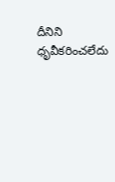దీనిని ధృవీకరించలేదు